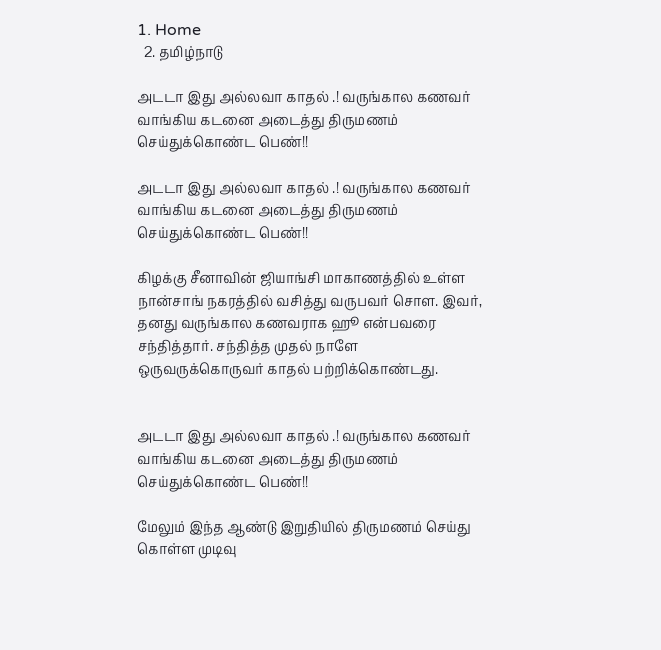1. Home
  2. தமிழ்நாடு

அடடா இது அல்லவா காதல் .! வருங்கால கணவர் வாங்கிய கடனை அடைத்து திருமணம் செய்துக்கொண்ட பெண்!!

அடடா இது அல்லவா காதல் .! வருங்கால கணவர் வாங்கிய கடனை அடைத்து திருமணம் செய்துக்கொண்ட பெண்!!

கிழக்கு சீனாவின் ஜியாங்சி மாகாணத்தில் உள்ள நான்சாங் நகரத்தில் வசித்து வருபவர் சொள. இவர், தனது வருங்கால கணவராக ஹூ என்பவரை சந்தித்தார். சந்தித்த முதல் நாளே ஒருவருக்கொருவர் காதல் பற்றிக்கொண்டது.


அடடா இது அல்லவா காதல் .! வருங்கால கணவர் வாங்கிய கடனை அடைத்து திருமணம் செய்துக்கொண்ட பெண்!!

மேலும் இந்த ஆண்டு இறுதியில் திருமணம் செய்து கொள்ள முடிவு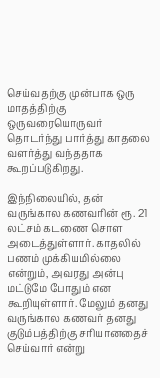செய்வதற்கு முன்பாக ஒரு மாதத்திற்கு ஒருவரையொருவர் தொடர்ந்து பார்த்து காதலை வளர்த்து வந்ததாக கூறப்படுகிறது.

இந்நிலையில், தன் வருங்கால கணவரின் ரூ. 21 லட்சம் கடணை சொள அடைத்துள்ளார். காதலில் பணம் முக்கியமில்லை என்றும், அவரது அன்பு மட்டுமே போதும் என கூறியுள்ளார். மேலும் தனது வருங்கால கணவர் தனது குடும்பத்திற்கு சரியானதைச் செய்வார் என்று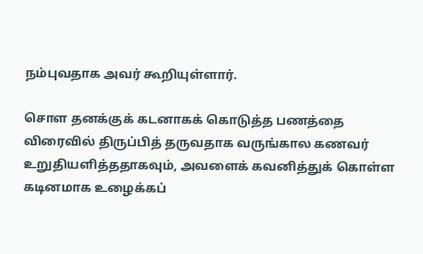நம்புவதாக அவர் கூறியுள்ளார்.

சொள தனக்குக் கடனாகக் கொடுத்த பணத்தை விரைவில் திருப்பித் தருவதாக வருங்கால கணவர் உறுதியளித்ததாகவும், அவளைக் கவனித்துக் கொள்ள கடினமாக உழைக்கப்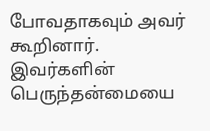போவதாகவும் அவர் கூறினார். இவர்களின் பெருந்தன்மையை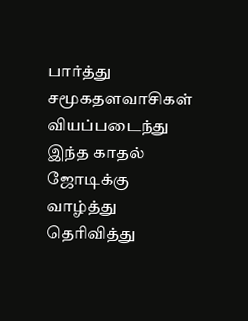பார்த்து சமூகதளவாசிகள் வியப்படைந்து இந்த காதல் ஜோடிக்கு வாழ்த்து தெரிவித்து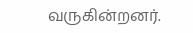வருகின்றனர்.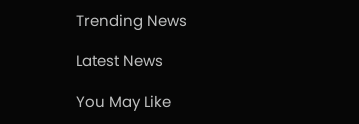Trending News

Latest News

You May Like